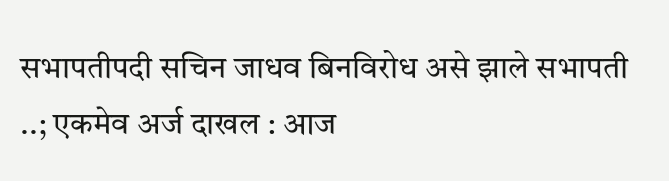सभापतीपदी सचिन जाधव बिनविरोध असे झाले सभापती ..; एकमेव अर्ज दाखल : आज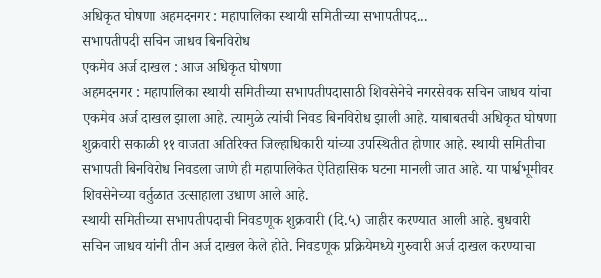अधिकृत घोषणा अहमदनगर : महापालिका स्थायी समितीच्या सभापतीपद...
सभापतीपदी सचिन जाधव बिनविरोध
एकमेव अर्ज दाखल : आज अधिकृत घोषणा
अहमदनगर : महापालिका स्थायी समितीच्या सभापतीपदासाठी शिवसेनेचे नगरसेवक सचिन जाधव यांचा एकमेव अर्ज दाखल झाला आहे. त्यामुळे त्यांची निवड बिनविरोध झाली आहे. याबाबतची अधिकृत घोषणा शुक्रवारी सकाळी ११ वाजता अतिरिक्त जिल्हाधिकारी यांच्या उपस्थितीत होणार आहे. स्थायी समितीचा सभापती बिनविरोध निवडला जाणे ही महापालिकेत ऐतिहासिक घटना मानली जात आहे. या पार्श्वभूमीवर शिवसेनेच्या वर्तुळात उत्साहाला उधाण आले आहे.
स्थायी समितीच्या सभापतीपदाची निवडणूक शुक्रवारी (दि.५) जाहीर करण्यात आली आहे. बुधवारी सचिन जाधव यांनी तीन अर्ज दाखल केले होते. निवडणूक प्रक्रियेमध्ये गुरुवारी अर्ज दाखल करण्याचा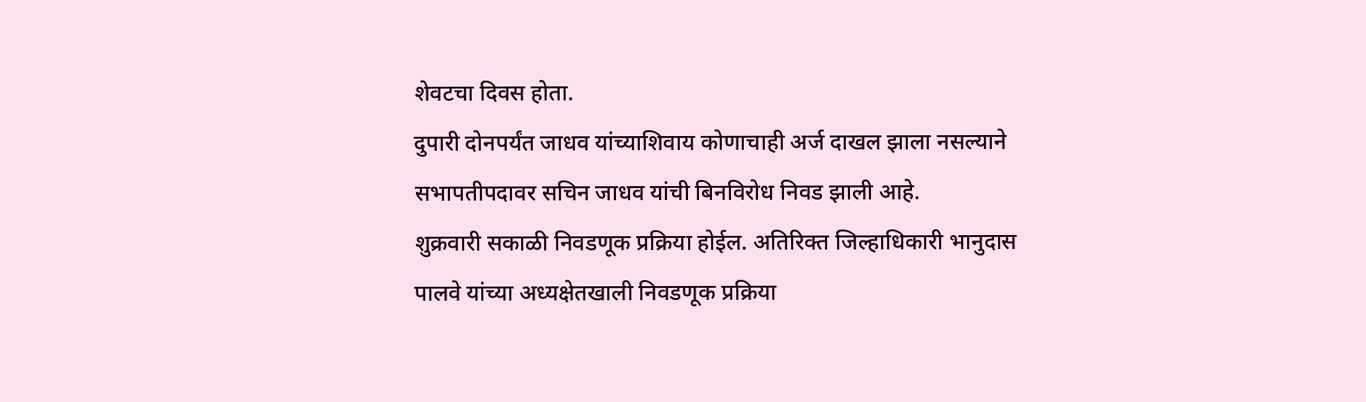शेवटचा दिवस होता.
दुपारी दोनपर्यंत जाधव यांच्याशिवाय कोणाचाही अर्ज दाखल झाला नसल्याने सभापतीपदावर सचिन जाधव यांची बिनविरोध निवड झाली आहे.
शुक्रवारी सकाळी निवडणूक प्रक्रिया होईल. अतिरिक्त जिल्हाधिकारी भानुदास पालवे यांच्या अध्यक्षेतखाली निवडणूक प्रक्रिया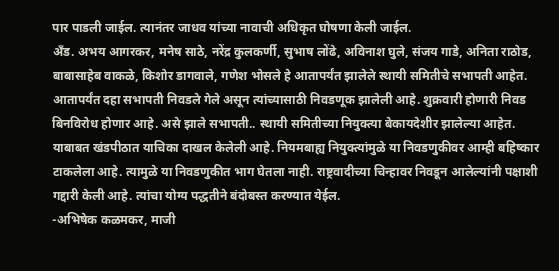पार पाडली जाईल. त्यानंतर जाधव यांच्या नावाची अधिकृत घोषणा केली जाईल.
अँड. अभय आगरकर, मनेष साठे, नरेंद्र कुलकर्णी, सुभाष लोंढे, अविनाश घुले, संजय गाडे, अनिता राठोड, बाबासाहेब वाकळे, किशोर डागवाले, गणेश भोसले हे आतापर्यंत झालेले स्थायी समितीचे सभापती आहेत. आतापर्यंत दहा सभापती निवडले गेले असून त्यांच्यासाठी निवडणूक झालेली आहे. शुक्रवारी होणारी निवड बिनविरोध होणार आहे. असे झाले सभापती.. स्थायी समितीच्या नियुक्त्या बेकायदेशीर झालेल्या आहेत. याबाबत खंडपीठात याचिका दाखल केलेली आहे. नियमबाह्य नियुक्त्यांमुळे या निवडणुकीवर आम्ही बहिष्कार टाकलेला आहे. त्यामुळे या निवडणुकीत भाग घेतला नाही. राष्ट्रवादीच्या चिन्हावर निवडून आलेल्यांनी पक्षाशी गद्दारी केली आहे. त्यांचा योग्य पद्धतीने बंदोबस्त करण्यात येईल.
-अभिषेक कळमकर, माजी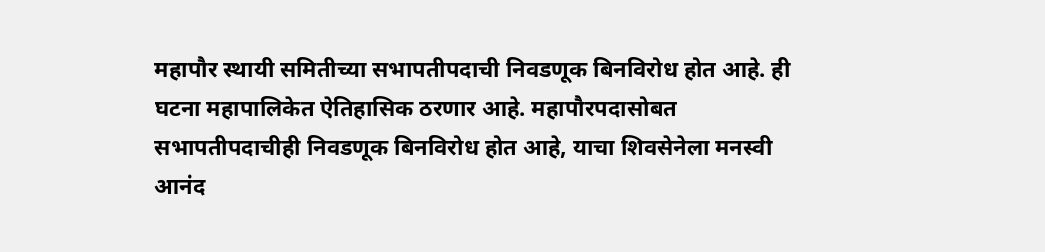महापौर स्थायी समितीच्या सभापतीपदाची निवडणूक बिनविरोध होत आहे. ही घटना महापालिकेत ऐतिहासिक ठरणार आहे. महापौरपदासोबत सभापतीपदाचीही निवडणूक बिनविरोध होत आहे, याचा शिवसेनेला मनस्वी आनंद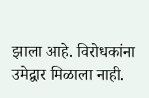झाला आहे. विरोधकांना उमेद्वार मिळाला नाही.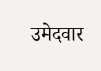उमेदवार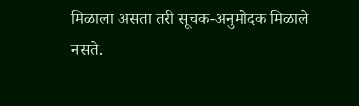मिळाला असता तरी सूचक-अनुमोदक मिळाले नसते.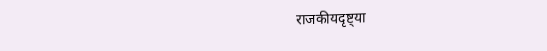राजकीयदृष्ट्या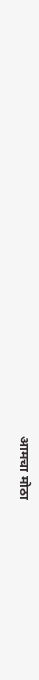आमचा मोठा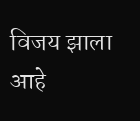विजय झाला आहे